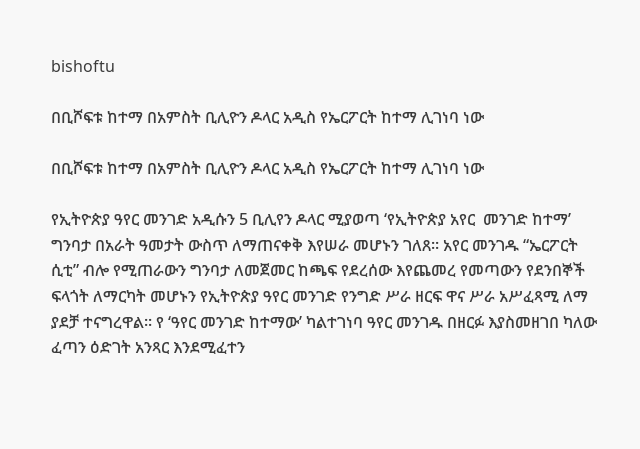bishoftu

በቢሾፍቱ ከተማ በአምስት ቢሊዮን ዶላር አዲስ የኤርፖርት ከተማ ሊገነባ ነው

በቢሾፍቱ ከተማ በአምስት ቢሊዮን ዶላር አዲስ የኤርፖርት ከተማ ሊገነባ ነው

የኢትዮጵያ ዓየር መንገድ አዲሱን 5 ቢሊየን ዶላር ሚያወጣ ‘የኢትዮጵያ አየር  መንገድ ከተማ’ ግንባታ በአራት ዓመታት ውስጥ ለማጠናቀቅ እየሠራ መሆኑን ገለጸ፡፡ አየር መንገዱ “ኤርፖርት ሲቲ” ብሎ የሚጠራውን ግንባታ ለመጀመር ከጫፍ የደረሰው እየጨመረ የመጣውን የደንበኞች ፍላጎት ለማርካት መሆኑን የኢትዮጵያ ዓየር መንገድ የንግድ ሥራ ዘርፍ ዋና ሥራ አሥፈጻሚ ለማ ያደቻ ተናግረዋል፡፡ የ ‘ዓየር መንገድ ከተማው’ ካልተገነባ ዓየር መንገዱ በዘርፉ እያስመዘገበ ካለው ፈጣን ዕድገት አንጻር እንደሚፈተን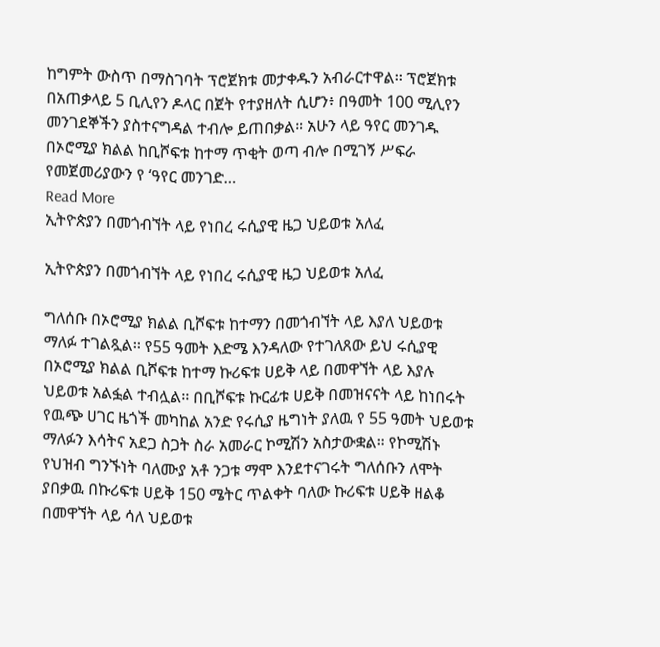ከግምት ውስጥ በማስገባት ፕሮጀክቱ መታቀዱን አብራርተዋል፡፡ ፕሮጀክቱ በአጠቃላይ 5 ቢሊየን ዶላር በጀት የተያዘለት ሲሆን፥ በዓመት 100 ሚሊየን መንገደኞችን ያስተናግዳል ተብሎ ይጠበቃል። አሁን ላይ ዓየር መንገዱ በኦሮሚያ ክልል ከቢሾፍቱ ከተማ ጥቂት ወጣ ብሎ በሚገኝ ሥፍራ የመጀመሪያውን የ ‘ዓየር መንገድ…
Read More
ኢትዮጵያን በመጎብኘት ላይ የነበረ ሩሲያዊ ዜጋ ህይወቱ አለፈ

ኢትዮጵያን በመጎብኘት ላይ የነበረ ሩሲያዊ ዜጋ ህይወቱ አለፈ

ግለሰቡ በኦሮሚያ ክልል ቢሾፍቱ ከተማን በመጎብኘት ላይ እያለ ህይወቱ ማለፉ ተገልጿል፡፡ የ55 ዓመት እድሜ እንዳለው የተገለጸው ይህ ሩሲያዊ በኦሮሚያ ክልል ቢሾፍቱ ከተማ ኩሪፍቱ ሀይቅ ላይ በመዋኘት ላይ እያሉ ህይወቱ አልፏል ተብሏል፡፡ በቢሾፍቱ ኩርፊቱ ሀይቅ በመዝናናት ላይ ከነበሩት የዉጭ ሀገር ዜጎች መካከል አንድ የሩሲያ ዜግነት ያለዉ የ 55 ዓመት ህይወቱ ማለፉን እሳትና አደጋ ስጋት ስራ አመራር ኮሚሽን አስታውቋል። የኮሚሽኑ የህዝብ ግንኙነት ባለሙያ አቶ ንጋቱ ማሞ እንደተናገሩት ግለሰቡን ለሞት ያበቃዉ በኩሪፍቱ ሀይቅ 150 ሜትር ጥልቀት ባለው ኩሪፍቱ ሀይቅ ዘልቆ በመዋኘት ላይ ሳለ ህይወቱ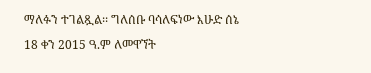ማለፉን ተገልጿል፡፡ ግለሰቡ ባሳለፍነው እሁድ ሰኔ 18 ቀን 2015 ዓ.ም ለመዋኘት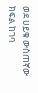ወደ ሀይቁ ውስጠኛው ክፍል ከገባ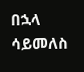በኋላ ሳይመለስ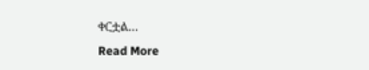ቀርቷል…
Read More